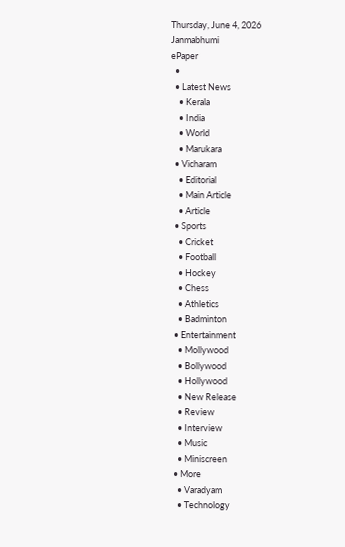Thursday, June 4, 2026
Janmabhumi
ePaper
  •
  • Latest News
    • Kerala
    • India
    • World
    • Marukara
  • Vicharam
    • Editorial
    • Main Article
    • Article
  • Sports
    • Cricket
    • Football
    • Hockey
    • Chess
    • Athletics
    • Badminton
  • Entertainment
    • Mollywood
    • Bollywood
    • Hollywood
    • New Release
    • Review
    • Interview
    • Music
    • Miniscreen
  • More
    • Varadyam
    • Technology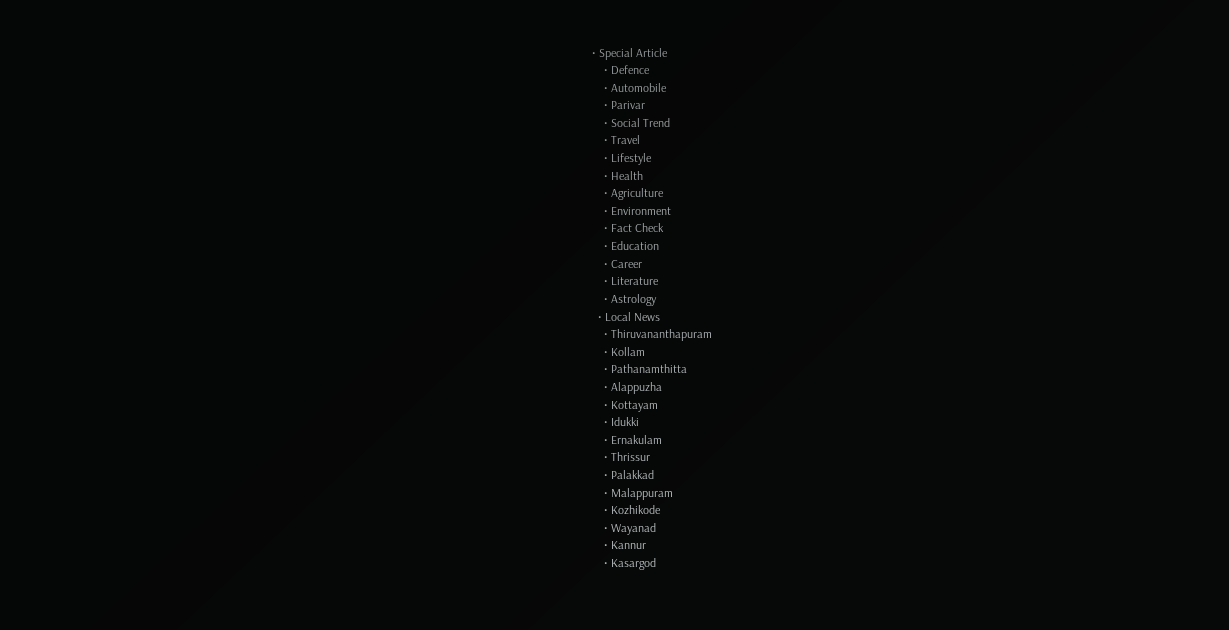• Special Article
    • Defence
    • Automobile
    • Parivar
    • Social Trend
    • Travel
    • Lifestyle
    • Health
    • Agriculture
    • Environment
    • Fact Check
    • Education
    • Career
    • Literature
    • Astrology
  • Local News
    • Thiruvananthapuram
    • Kollam
    • Pathanamthitta
    • Alappuzha
    • Kottayam
    • Idukki
    • Ernakulam
    • Thrissur
    • Palakkad
    • Malappuram
    • Kozhikode
    • Wayanad
    • Kannur
    • Kasargod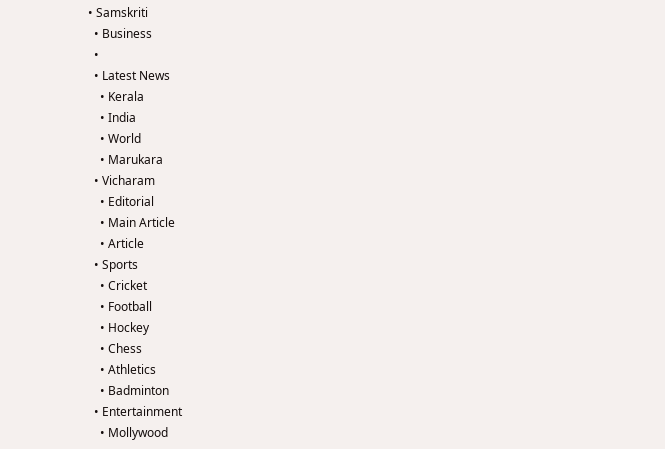• Samskriti
  • Business
  •
  • Latest News
    • Kerala
    • India
    • World
    • Marukara
  • Vicharam
    • Editorial
    • Main Article
    • Article
  • Sports
    • Cricket
    • Football
    • Hockey
    • Chess
    • Athletics
    • Badminton
  • Entertainment
    • Mollywood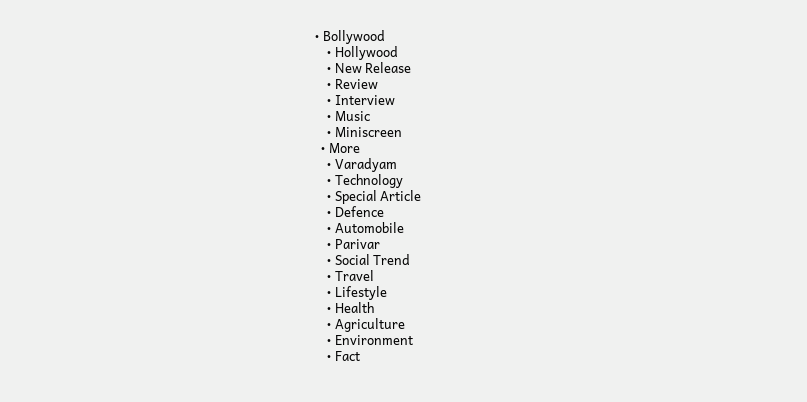• Bollywood
    • Hollywood
    • New Release
    • Review
    • Interview
    • Music
    • Miniscreen
  • More
    • Varadyam
    • Technology
    • Special Article
    • Defence
    • Automobile
    • Parivar
    • Social Trend
    • Travel
    • Lifestyle
    • Health
    • Agriculture
    • Environment
    • Fact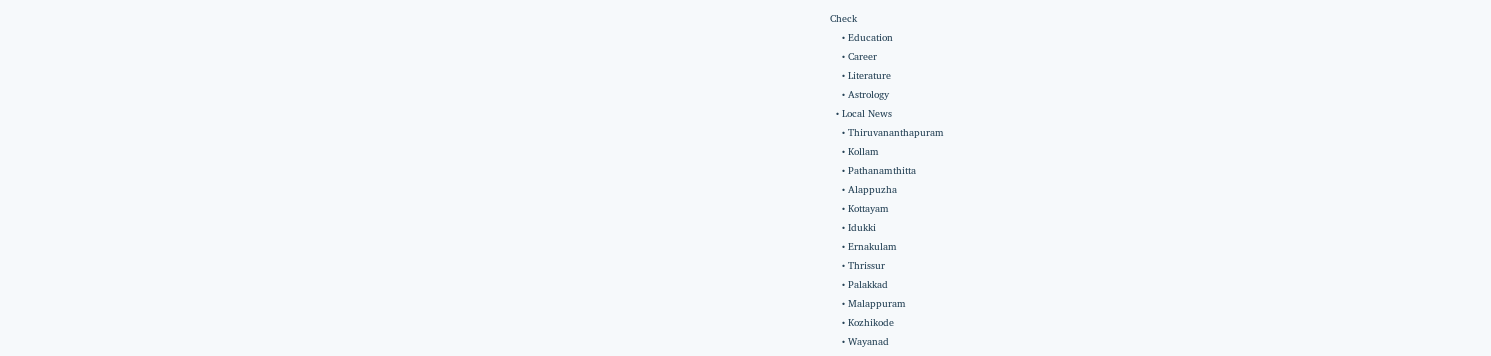Check
    • Education
    • Career
    • Literature
    • Astrology
  • Local News
    • Thiruvananthapuram
    • Kollam
    • Pathanamthitta
    • Alappuzha
    • Kottayam
    • Idukki
    • Ernakulam
    • Thrissur
    • Palakkad
    • Malappuram
    • Kozhikode
    • Wayanad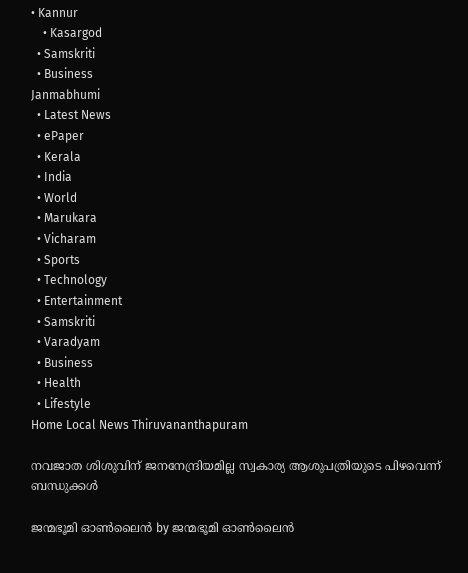• Kannur
    • Kasargod
  • Samskriti
  • Business
Janmabhumi
  • Latest News
  • ePaper
  • Kerala
  • India
  • World
  • Marukara
  • Vicharam
  • Sports
  • Technology
  • Entertainment
  • Samskriti
  • Varadyam
  • Business
  • Health
  • Lifestyle
Home Local News Thiruvananthapuram

നവജാത ശിശുവിന് ജനനേന്ദ്രിയമില്ല സ്വകാര്യ ആശുപത്രിയുടെ പിഴവെന്ന് ബന്ധുക്കള്‍

ജന്മഭൂമി ഓണ്‍ലൈന്‍ by ജന്മഭൂമി ഓണ്‍ലൈന്‍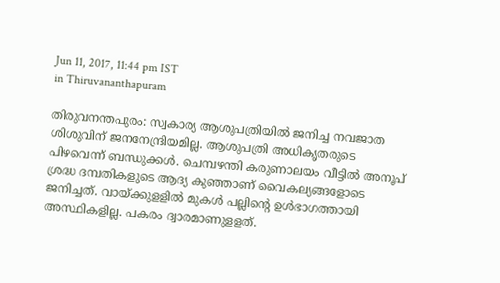Jun 11, 2017, 11:44 pm IST
in Thiruvananthapuram

തിരുവനന്തപുരം: സ്വകാര്യ ആശുപത്രിയില്‍ ജനിച്ച നവജാത ശിശുവിന് ജനനേന്ദ്രിയമില്ല. ആശുപത്രി അധികൃതരുടെ പിഴവെന്ന് ബന്ധുക്കള്‍. ചെമ്പഴന്തി കരുണാലയം വീട്ടില്‍ അനൂപ് ശ്രദ്ധ ദമ്പതികളുടെ ആദ്യ കുഞ്ഞാണ് വൈകല്യങ്ങളോടെ ജനിച്ചത്. വായ്‌ക്കുളളില്‍ മുകള്‍ പല്ലിന്റെ ഉള്‍ഭാഗത്തായി അസ്ഥികളില്ല. പകരം ദ്വാരമാണുളളത്.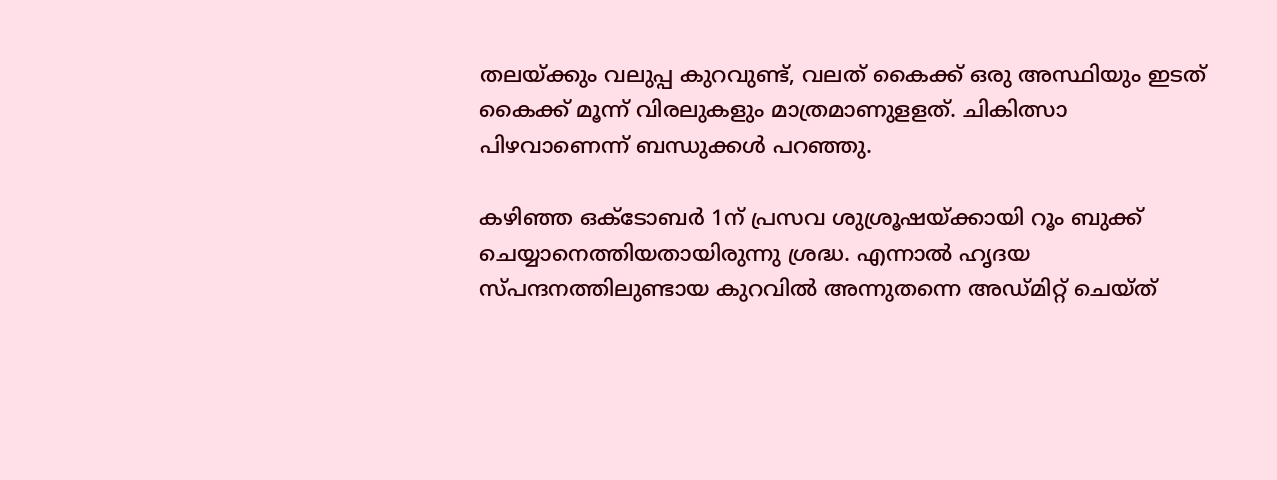തലയ്‌ക്കും വലുപ്പ കുറവുണ്ട്, വലത് കൈക്ക് ഒരു അസ്ഥിയും ഇടത് കൈക്ക് മൂന്ന് വിരലുകളും മാത്രമാണുളളത്. ചികിത്സാ പിഴവാണെന്ന് ബന്ധുക്കള്‍ പറഞ്ഞു.

കഴിഞ്ഞ ഒക്ടോബര്‍ 1ന് പ്രസവ ശുശ്രൂഷയ്‌ക്കായി റൂം ബുക്ക് ചെയ്യാനെത്തിയതായിരുന്നു ശ്രദ്ധ. എന്നാല്‍ ഹൃദയ സ്പന്ദനത്തിലുണ്ടായ കുറവില്‍ അന്നുതന്നെ അഡ്മിറ്റ് ചെയ്ത്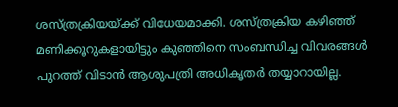ശസ്ത്രക്രിയയ്‌ക്ക് വിധേയമാക്കി. ശസ്ത്രക്രിയ കഴിഞ്ഞ് മണിക്കൂറുകളായിട്ടും കുഞ്ഞിനെ സംബന്ധിച്ച വിവരങ്ങള്‍ പുറത്ത് വിടാന്‍ ആശുപത്രി അധികൃതര്‍ തയ്യാറായില്ല.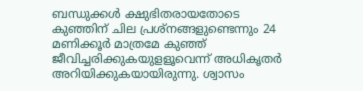ബന്ധുക്കള്‍ ക്ഷുഭിതരായതോടെ കുഞ്ഞിന് ചില പ്രശ്‌നങ്ങളുണ്ടെന്നും 24 മണിക്കൂര്‍ മാത്രമേ കുഞ്ഞ് ജീവിച്ചരിക്കുകയുളളൂവെന്ന് അധികൃതര്‍ അറിയിക്കുകയായിരുന്നു. ശ്വാസം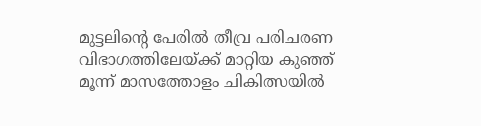മുട്ടലിന്റെ പേരില്‍ തീവ്ര പരിചരണ വിഭാഗത്തിലേയ്‌ക്ക് മാറ്റിയ കുഞ്ഞ് മൂന്ന് മാസത്തോളം ചികിത്സയില്‍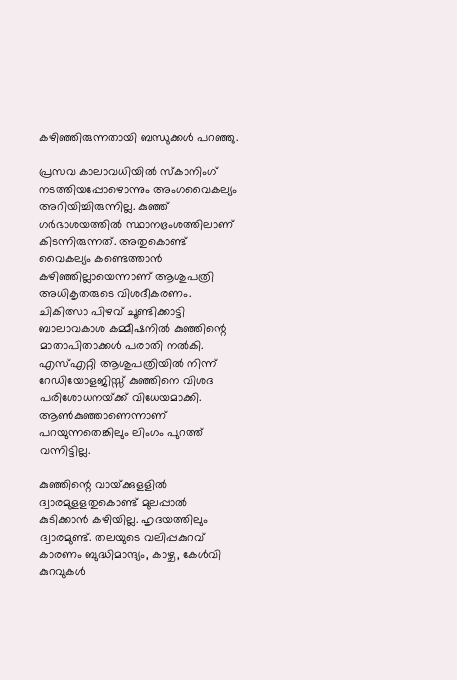കഴിഞ്ഞിരുന്നതായി ബന്ധുക്കള്‍ പറഞ്ഞു.

പ്രസവ കാലാവധിയില്‍ സ്‌കാനിംഗ് നടത്തിയപ്പോഴൊന്നും അംഗവൈകല്യം അറിയിച്ചിരുന്നില്ല. കുഞ്ഞ് ഗര്‍ഭാശയത്തില്‍ സ്ഥാനഭ്രംശത്തിലാണ് കിടന്നിരുന്നത്. അതുകൊണ്ട് വൈകല്യം കണ്ടെത്താന്‍ കഴിഞ്ഞില്ലായെന്നാണ് ആശുപത്രി അധികൃതരുടെ വിശദീകരണം. ചികിത്സാ പിഴവ് ചൂണ്ടിക്കാട്ടി ബാലാവകാശ കമ്മീഷനില്‍ കുഞ്ഞിന്റെ മാതാപിതാക്കള്‍ പരാതി നല്‍കി. എസ്എറ്റി ആശുപത്രിയില്‍ നിന്ന് റേഡിയോളജിസ്സ് കുഞ്ഞിനെ വിശദ പരിശോധനയ്‌ക്ക് വിധേയമാക്കി. ആണ്‍കുഞ്ഞാണെന്നാണ് പറയുന്നതെങ്കിലും ലിംഗം പുറത്ത് വന്നിട്ടില്ല.

കുഞ്ഞിന്റെ വായ്‌ക്കുളളില്‍ ദ്വാരമുളളതുകൊണ്ട് മുലപ്പാല്‍ കുടിക്കാന്‍ കഴിയില്ല. ഹൃദയത്തിലും ദ്വാരമുണ്ട്. തലയുടെ വലിപ്പകുറവ് കാരണം ബുദ്ധിമാന്ദ്യം, കാഴ്ച, കേള്‍വി കുറവുകള്‍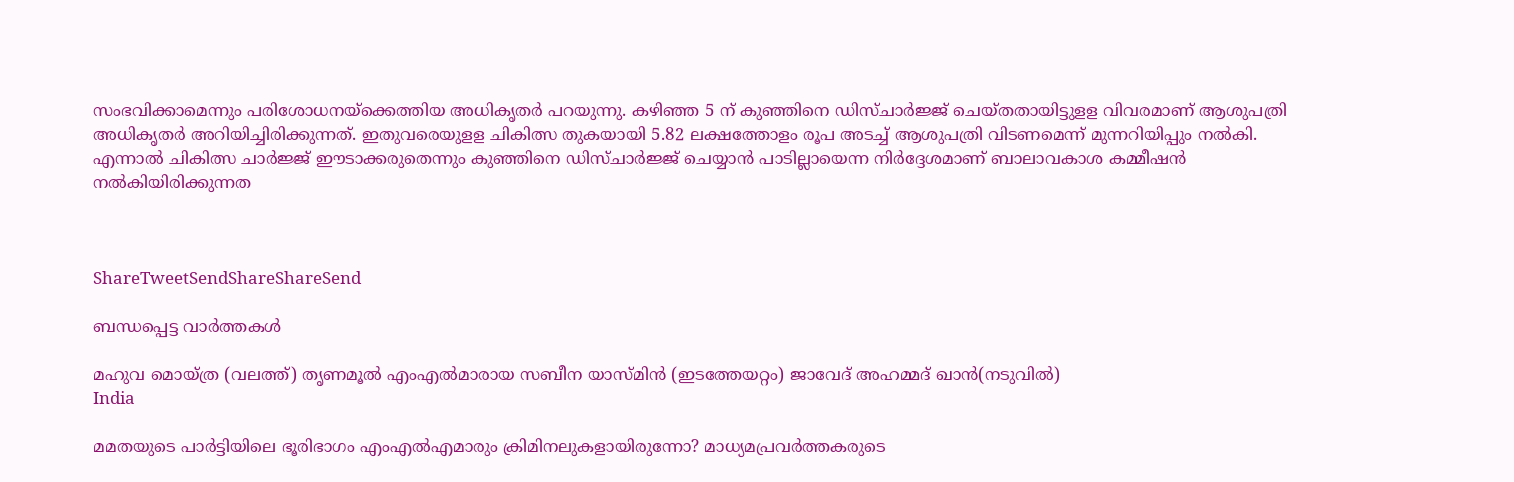സംഭവിക്കാമെന്നും പരിശോധനയ്‌ക്കെത്തിയ അധികൃതര്‍ പറയുന്നു. കഴിഞ്ഞ 5 ന് കുഞ്ഞിനെ ഡിസ്ചാര്‍ജ്ജ് ചെയ്തതായിട്ടുളള വിവരമാണ് ആശുപത്രി അധികൃതര്‍ അറിയിച്ചിരിക്കുന്നത്. ഇതുവരെയുളള ചികിത്സ തുകയായി 5.82 ലക്ഷത്തോളം രൂപ അടച്ച് ആശുപത്രി വിടണമെന്ന് മുന്നറിയിപ്പും നല്‍കി. എന്നാല്‍ ചികിത്സ ചാര്‍ജ്ജ് ഈടാക്കരുതെന്നും കുഞ്ഞിനെ ഡിസ്ചാര്‍ജ്ജ് ചെയ്യാന്‍ പാടില്ലായെന്ന നിര്‍ദ്ദേശമാണ് ബാലാവകാശ കമ്മീഷന്‍ നല്‍കിയിരിക്കുന്നത



ShareTweetSendShareShareSend

ബന്ധപ്പെട്ട വാര്‍ത്തകള്‍

മഹുവ മൊയ്ത്ര (വലത്ത്) തൃണമൂല്‍ എംഎല്‍മാരായ സബീന യാസ്മിന്‍ (ഇടത്തേയറ്റം) ജാവേദ് അഹമ്മദ് ഖാന്‍(നടുവില്‍)
India

മമതയുടെ പാര്‍ട്ടിയിലെ ഭൂരിഭാഗം എംഎല്‍എമാരും ക്രിമിനലുകളായിരുന്നോ? മാധ്യമപ്രവര്‍ത്തകരുടെ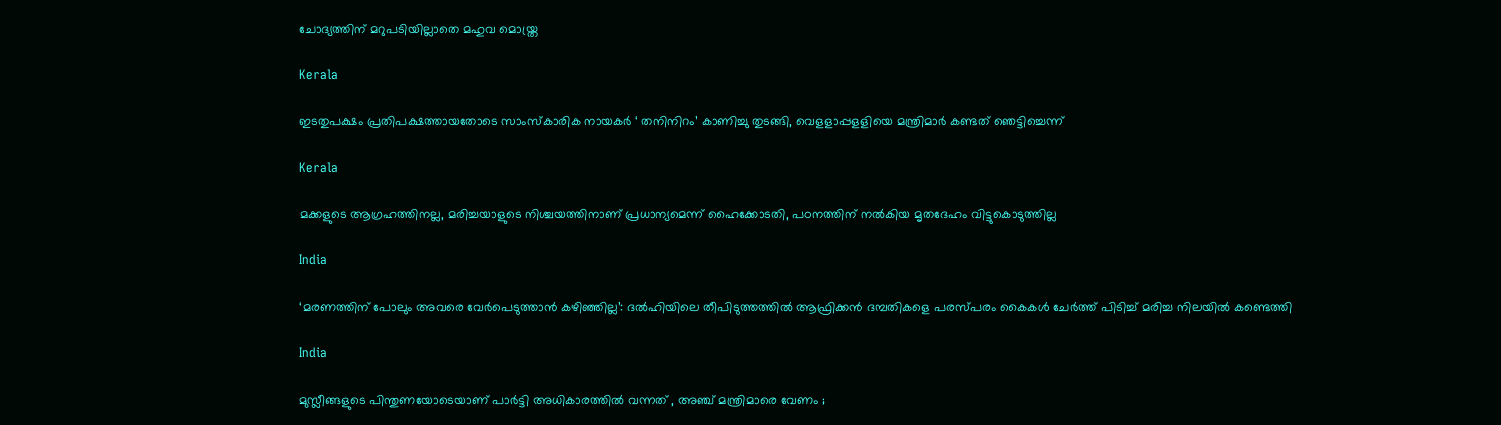ചോദ്യത്തിന് മറുപടിയില്ലാതെ മഹുവ മൊയ്ത്ര

Kerala

ഇടതുപക്ഷം പ്രതിപക്ഷത്തായതോടെ സാംസ്‌കാരിക നായകര്‍ ‘ തനിനിറം’ കാണിച്ചു തുടങ്ങി, വെളളാപ്പളളിയെ മന്ത്രിമാര്‍ കണ്ടത് ഞെട്ടിച്ചെന്ന്

Kerala

മക്കളുടെ ആഗ്രഹത്തിനല്ല, മരിച്ചയാളുടെ നിശ്ചയത്തിനാണ് പ്രധാന്യമെന്ന് ഹൈക്കോടതി, പഠനത്തിന് നല്‍കിയ മൃതദേഹം വിട്ടുകൊടുത്തില്ല

India

‘മരണത്തിന് പോലും അവരെ വേർപെടുത്താൻ കഴിഞ്ഞില്ല’: ദൽഹിയിലെ തീപിടുത്തത്തിൽ ആഫ്രിക്കൻ ദമ്പതികളെ പരസ്പരം കൈകൾ ചേർത്ത് പിടിച്ച് മരിച്ച നിലയിൽ കണ്ടെത്തി

India

മുസ്ലീങ്ങളുടെ പിന്തുണയോടെയാണ് പാർട്ടി അധികാരത്തിൽ വന്നത് , അഞ്ച് മന്ത്രിമാരെ വേണം ;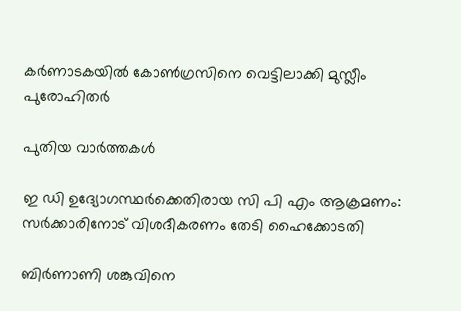കർണാടകയിൽ കോൺഗ്രസിനെ വെട്ടിലാക്കി മുസ്ലീം പുരോഹിതർ

പുതിയ വാര്‍ത്തകള്‍

ഇ ഡി ഉദ്യോഗസ്ഥര്‍ക്കെതിരായ സി പി എം ആക്രമണം: സര്‍ക്കാരിനോട് വിശദീകരണം തേടി ഹൈക്കോടതി

ബിര്‍ണാണി ശങ്കുവിനെ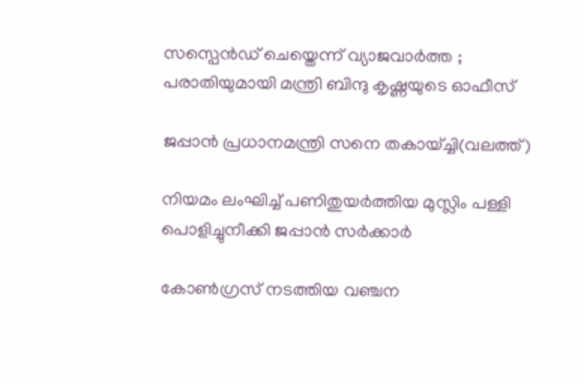സസ്പെന്‍ഡ് ചെയ്തെന്ന് വ്യാജവാര്‍ത്ത ; പരാതിയുമായി മന്ത്രി ബിന്ദു കൃഷ്ണയുടെ ഓഫീസ്

ജപ്പാന്‍ പ്രധാനമന്ത്രി സനെ തകായ്ച്ചി(വലത്ത്)

നിയമം ലംഘിച്ച് പണിതുയര്‍ത്തിയ മുസ്ലിം പള്ളി പൊളിച്ചുനീക്കി ജപ്പാന്‍ സര്‍ക്കാര്‍

കോൺഗ്രസ് നടത്തിയ വഞ്ചന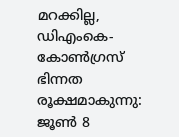മറക്കില്ല, ഡിഎംകെ-കോൺഗ്രസ് ഭിന്നത രൂക്ഷമാകുന്നു: ജൂൺ 8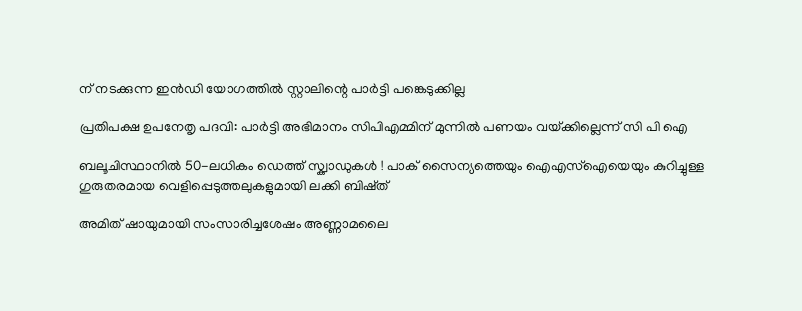ന് നടക്കുന്ന ഇൻഡി യോഗത്തിൽ സ്റ്റാലിന്റെ പാർട്ടി പങ്കെടുക്കില്ല

പ്രതിപക്ഷ ഉപനേതൃ പദവി: പാര്‍ട്ടി അഭിമാനം സിപിഎമ്മിന് മുന്നില്‍ പണയം വയ്‌ക്കില്ലെന്ന് സി പി ഐ

ബലൂചിസ്ഥാനിൽ 50-ലധികം ഡെത്ത് സ്ക്വാഡുകൾ ! പാക് സൈന്യത്തെയും ഐഎസ്‌ഐയെയും കുറിച്ചുള്ള ഗുരുതരമായ വെളിപ്പെടുത്തലുകളുമായി ലക്കി ബിഷ്ത്

അമിത് ഷായുമായി സംസാരിച്ചശേഷം അണ്ണാമലൈ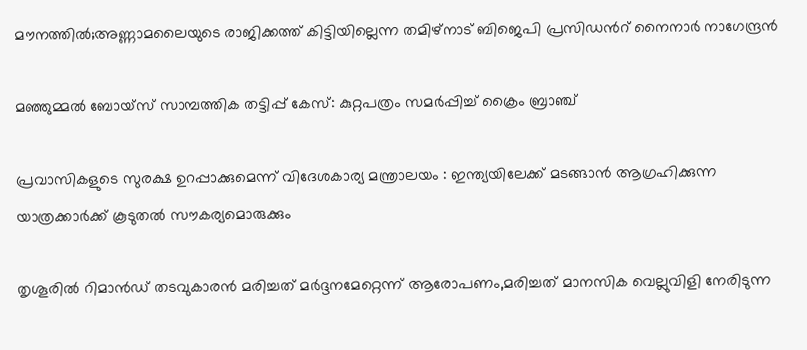മൗനത്തില്‍;അണ്ണാമലൈയുടെ രാജിക്കത്ത് കിട്ടിയില്ലെന്ന തമിഴ്നാട് ബിജെപി പ്രസിഡന്‍റ് നൈനാര്‍ നാഗേന്ദ്രന്‍

മഞ്ഞുമ്മല്‍ ബോയ്‌സ് സാമ്പത്തിക തട്ടിപ്പ് കേസ്: കുറ്റപത്രം സമര്‍പ്പിച്ച് ക്രൈം ബ്രാഞ്ച്

പ്രവാസികളുടെ സുരക്ഷ ഉറപ്പാക്കുമെന്ന് വിദേശകാര്യ മന്ത്രാലയം : ഇന്ത്യയിലേക്ക് മടങ്ങാൻ ആഗ്രഹിക്കുന്ന യാത്രക്കാർക്ക് കൂടുതൽ സൗകര്യമൊരുക്കും

തൃശൂരില്‍ റിമാന്‍ഡ് തടവുകാരന്‍ മരിച്ചത് മര്‍ദ്ദനമേറ്റെന്ന് ആരോപണം,മരിച്ചത് മാനസിക വെല്ലുവിളി നേരിടുന്ന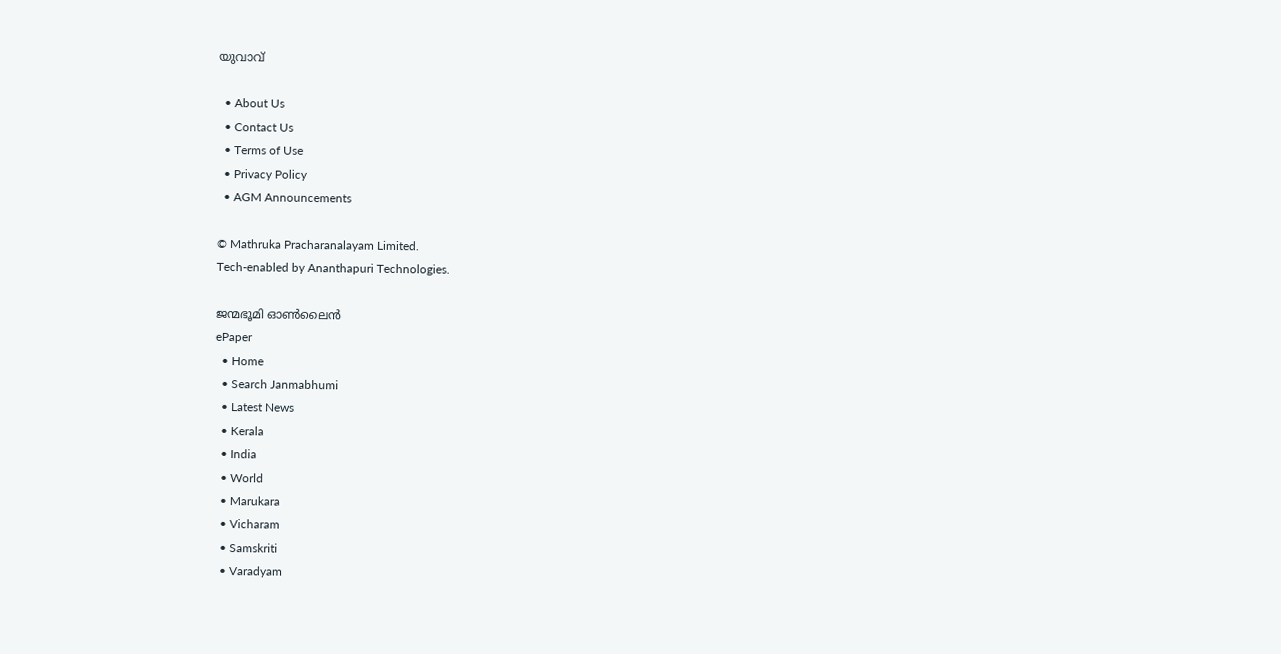യുവാവ്

  • About Us
  • Contact Us
  • Terms of Use
  • Privacy Policy
  • AGM Announcements

© Mathruka Pracharanalayam Limited.
Tech-enabled by Ananthapuri Technologies.

ജന്മഭൂമി ഓണ്‍ലൈന്‍
ePaper
  • Home
  • Search Janmabhumi
  • Latest News
  • Kerala
  • India
  • World
  • Marukara
  • Vicharam
  • Samskriti
  • Varadyam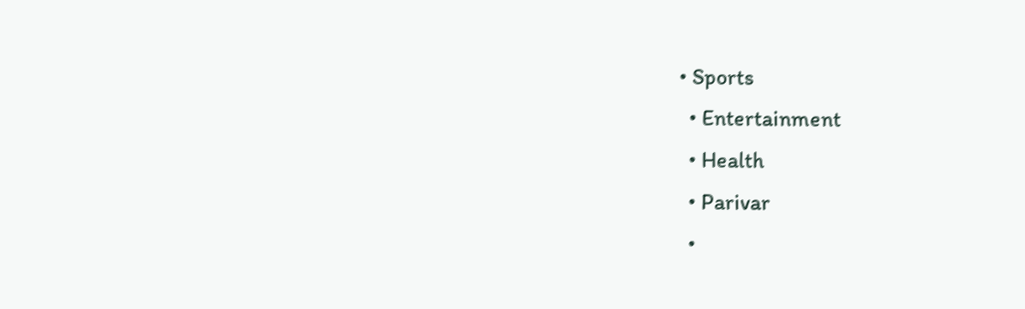• Sports
  • Entertainment
  • Health
  • Parivar
  •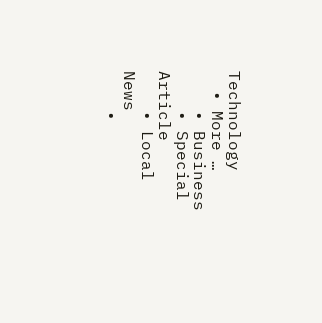Technology
  • More …
    • Business
    • Special Article
    • Local News
    •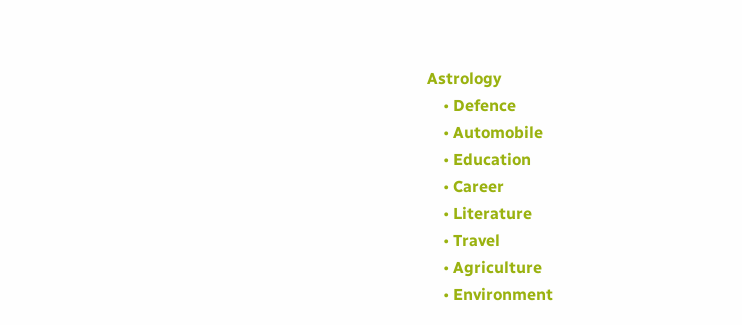Astrology
    • Defence
    • Automobile
    • Education
    • Career
    • Literature
    • Travel
    • Agriculture
    • Environment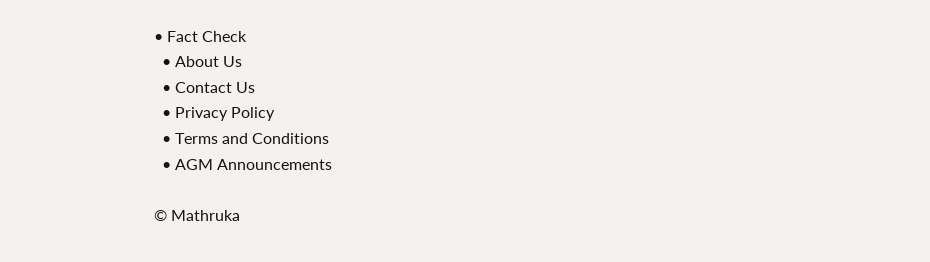• Fact Check
  • About Us
  • Contact Us
  • Privacy Policy
  • Terms and Conditions
  • AGM Announcements

© Mathruka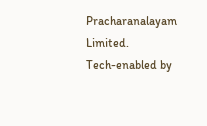Pracharanalayam Limited.
Tech-enabled by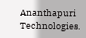Ananthapuri Technologies.